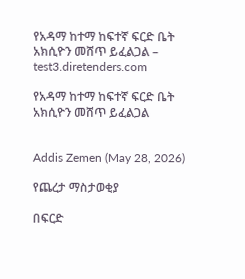የአዳማ ከተማ ከፍተኛ ፍርድ ቤት አክሲዮን መሸጥ ይፈልጋል – test3.diretenders.com

የአዳማ ከተማ ከፍተኛ ፍርድ ቤት አክሲዮን መሸጥ ይፈልጋል


Addis Zemen (May 28, 2026)

የጨረታ ማስታወቂያ

በፍርድ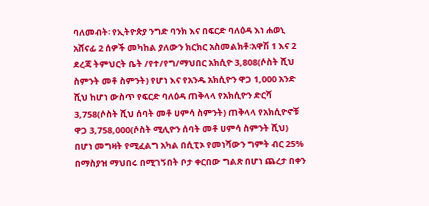ባለመብት፡ የኢትዮጵያ ንግድ ባንክ እና በፍርድ ባለዕዳ እነ ሐወኒ አሸናፊ 2 ሰዎች መካከል ያለውን ክርክር አስመልክቶ፡አዋሽ 1 እና 2 ደረጃ ትምህርት ቤት /የተ/የግ/ማህበር አክሲዮ 3,808(ሶስት ሺህ ስምንት መቶ ስምንት) የሆነ እና የአንዱ አክሲዮን ዋጋ 1,000 አንድ ሺህ ከሆነ ውስጥ የፍርድ ባለዕዳ ጠቅላላ የአክሲዮን ድርሻ 3,758(ሶስት ሺህ ሰባት መቶ ሀምሳ ስምንት) ጠቅላላ የአክሲዮኖቹ ዋጋ 3,758,000(ሶስት ሚሊዮን ሰባት መቶ ሀምሳ ስምንት ሺህ) በሆነ መግዛት የሚፈልግ አካል በሲፒኦ የመነሻውን ግምት ብር 25% በማስያዝ ማህበሩ በሚገኝበት ቦታ ቀርበው ግልጽ በሆነ ጨረታ በቀን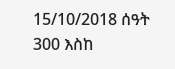15/10/2018 ሰዓት 300 እስከ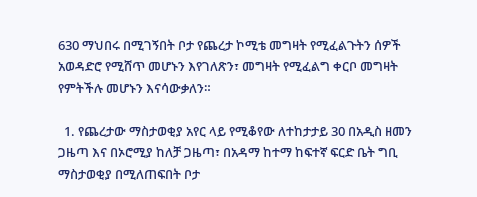630 ማህበሩ በሚገኝበት ቦታ የጨረታ ኮሚቴ መግዛት የሚፈልጉትን ሰዎች አወዳድሮ የሚሸጥ መሆኑን እየገለጽን፣ መግዛት የሚፈልግ ቀርቦ መግዛት የምትችሉ መሆኑን እናሳውቃለን።

  1. የጨረታው ማስታወቂያ አየር ላይ የሚቆየው ለተከታታይ 30 በአዲስ ዘመን ጋዜጣ እና በኦሮሚያ ከለቻ ጋዜጣ፣ በአዳማ ከተማ ከፍተኛ ፍርድ ቤት ግቢ ማስታወቂያ በሚለጠፍበት ቦታ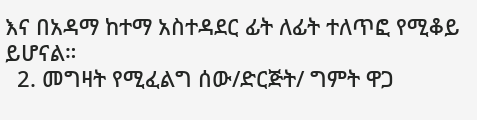እና በአዳማ ከተማ አስተዳደር ፊት ለፊት ተለጥፎ የሚቆይ ይሆናል።
  2. መግዛት የሚፈልግ ሰው/ድርጅት/ ግምት ዋጋ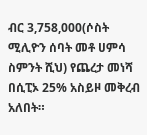ብር 3,758,000(ሶስት ሚሊዮን ሰባት መቶ ሀምሳ ስምንት ሺህ) የጨረታ መነሻ በሲፒኦ 25% አስይዞ መቅረብ አለበት።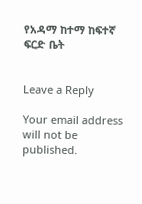የአዳማ ከተማ ከፍተኛ ፍርድ ቤት


Leave a Reply

Your email address will not be published.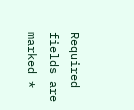Required fields are marked *